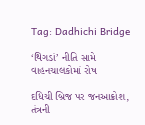Tag: Dadhichi Bridge

‘થિગડાં’ નીતિ સામે વાહનચાલકોમાં રોષ

દધિચી બ્રિજ પર જનઆક્રોશ, તંત્રની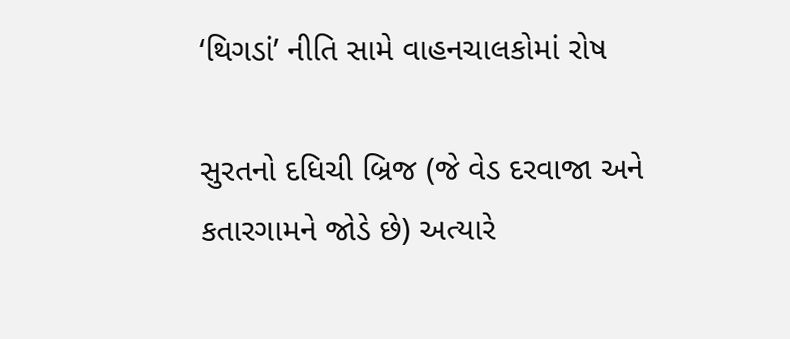‘થિગડાં’ નીતિ સામે વાહનચાલકોમાં રોષ

સુરતનો દધિચી બ્રિજ (જે વેડ દરવાજા અને કતારગામને જોડે છે) અત્યારે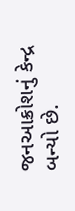જનઆક્રોશનું કેન્દ્ર બન્યો છે.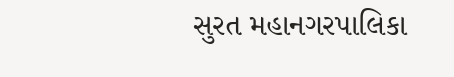સુરત મહાનગરપાલિકા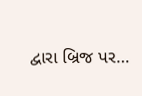દ્વારા બ્રિજ પર…